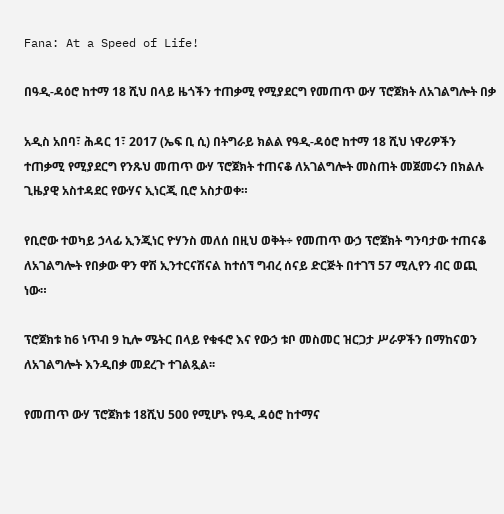Fana: At a Speed of Life!

በዓዲ-ዳዕሮ ከተማ 18 ሺህ በላይ ዜጎችን ተጠቃሚ የሚያደርግ የመጠጥ ውሃ ፕሮጀክት ለአገልግሎት በቃ

አዲስ አበባ፣ ሕዳር 1፣ 2017 (ኤፍ ቢ ሲ) በትግራይ ክልል የዓዲ-ዳዕሮ ከተማ 18 ሺህ ነዋሪዎችን ተጠቃሚ የሚያደርግ የንጹህ መጠጥ ውሃ ፕሮጀክት ተጠናቆ ለአገልግሎት መስጠት መጀመሩን በክልሉ ጊዜያዊ አስተዳደር የውሃና ኢነርጂ ቢሮ አስታወቀ።

የቢሮው ተወካይ ኃላፊ ኢንጂነር ዮሃንስ መለሰ በዚህ ወቅት÷ የመጠጥ ውኃ ፕሮጀክት ግንባታው ተጠናቆ ለአገልግሎት የበቃው ዋን ዋሽ ኢንተርናሽናል ከተሰኘ ግብረ ሰናይ ድርጅት በተገኘ 57 ሚሊየን ብር ወጪ ነው።

ፕሮጀክቱ ከ6 ነጥብ 9 ኪሎ ሜትር በላይ የቁፋሮ እና የውኃ ቱቦ መስመር ዝርጋታ ሥራዎችን በማከናወን ለአገልግሎት እንዲበቃ መደረጉ ተገልጿል፡፡

የመጠጥ ውሃ ፕሮጀክቱ 18ሺህ 500 የሚሆኑ የዓዲ ዳዕሮ ከተማና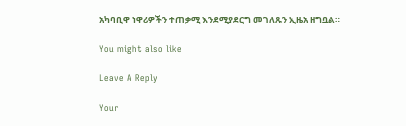አካባቢዋ ነዋሪዎችን ተጠቃሚ እንደሚያደርግ መገለጹን ኢዜአ ዘግቧል።

You might also like

Leave A Reply

Your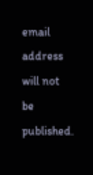email address will not be published.